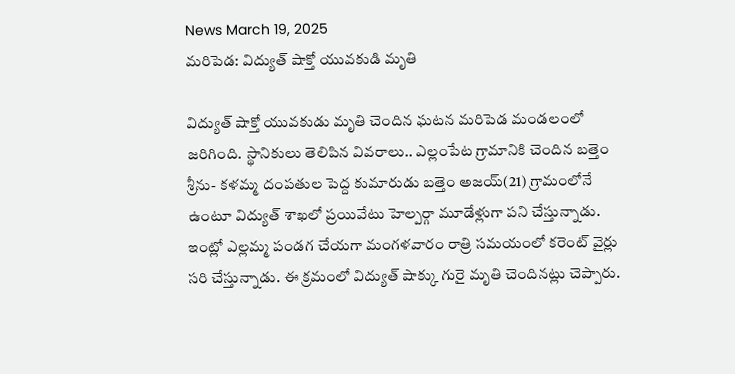News March 19, 2025
మరిపెడ: విద్యుత్ షాక్తో యువకుడి మృతి

విద్యుత్ షాక్తో యువకుడు మృతి చెందిన ఘటన మరిపెడ మండలంలో జరిగింది. స్థానికులు తెలిపిన వివరాలు.. ఎల్లంపేట గ్రామానికి చెందిన బత్తెం శ్రీను- కళమ్మ దంపతుల పెద్ద కుమారుడు బత్తెం అజయ్(21) గ్రామంలోనే ఉంటూ విద్యుత్ శాఖలో ప్రయివేటు హెల్పర్గా మూడేళ్లుగా పని చేస్తున్నాడు. ఇంట్లో ఎల్లమ్మ పండగ చేయగా మంగళవారం రాత్రి సమయంలో కరెంట్ వైర్లు సరి చేస్తున్నాడు. ఈ క్రమంలో విద్యుత్ షాక్కు గురై మృతి చెందినట్లు చెప్పారు.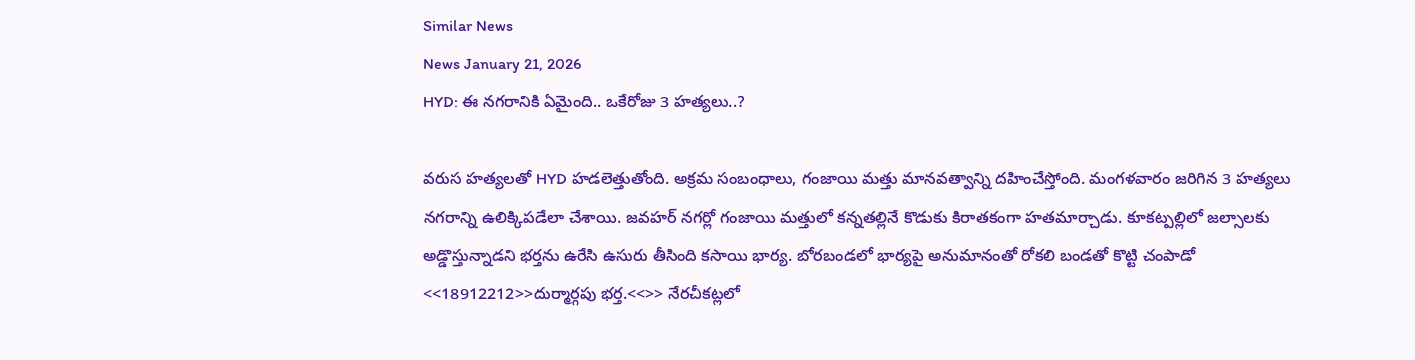Similar News
News January 21, 2026
HYD: ఈ నగరానికి ఏమైంది.. ఒకేరోజు 3 హత్యలు..?

వరుస హత్యలతో HYD హడలెత్తుతోంది. అక్రమ సంబంధాలు, గంజాయి మత్తు మానవత్వాన్ని దహించేస్తోంది. మంగళవారం జరిగిన 3 హత్యలు నగరాన్ని ఉలిక్కిపడేలా చేశాయి. జవహర్ నగర్లో గంజాయి మత్తులో కన్నతల్లినే కొడుకు కిరాతకంగా హతమార్చాడు. కూకట్పల్లిలో జల్సాలకు అడ్డొస్తున్నాడని భర్తను ఉరేసి ఉసురు తీసింది కసాయి భార్య. బోరబండలో భార్యపై అనుమానంతో రోకలి బండతో కొట్టి చంపాడో <<18912212>>దుర్మార్గపు భర్త.<<>> నేరచీకట్లలో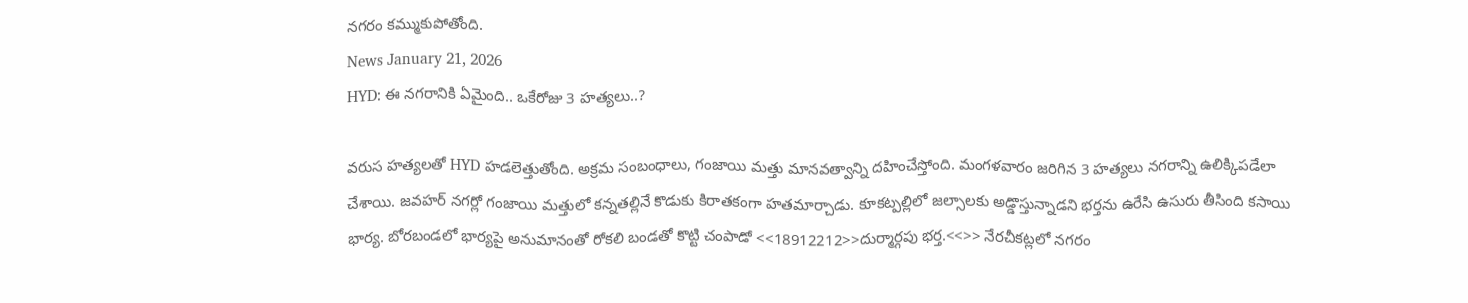నగరం కమ్ముకుపోతోంది.
News January 21, 2026
HYD: ఈ నగరానికి ఏమైంది.. ఒకేరోజు 3 హత్యలు..?

వరుస హత్యలతో HYD హడలెత్తుతోంది. అక్రమ సంబంధాలు, గంజాయి మత్తు మానవత్వాన్ని దహించేస్తోంది. మంగళవారం జరిగిన 3 హత్యలు నగరాన్ని ఉలిక్కిపడేలా చేశాయి. జవహర్ నగర్లో గంజాయి మత్తులో కన్నతల్లినే కొడుకు కిరాతకంగా హతమార్చాడు. కూకట్పల్లిలో జల్సాలకు అడ్డొస్తున్నాడని భర్తను ఉరేసి ఉసురు తీసింది కసాయి భార్య. బోరబండలో భార్యపై అనుమానంతో రోకలి బండతో కొట్టి చంపాడో <<18912212>>దుర్మార్గపు భర్త.<<>> నేరచీకట్లలో నగరం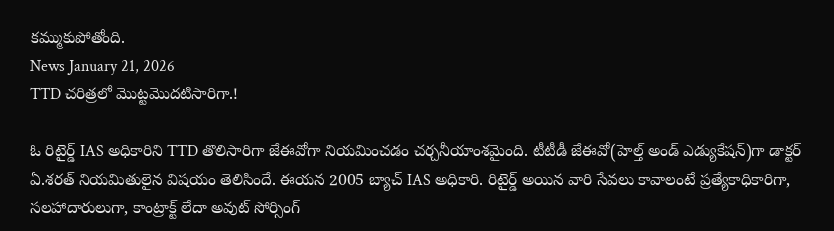కమ్ముకుపోతోంది.
News January 21, 2026
TTD చరిత్రలో మొట్టమొదటిసారిగా.!

ఓ రిటైర్డ్ IAS అధికారిని TTD తొలిసారిగా జేఈవోగా నియమించడం చర్చనీయాంశమైంది. టీటీడీ జేఈవో(హెల్త్ అండ్ ఎడ్యుకేషన్)గా డాక్టర్ ఏ.శరత్ నియమితులైన విషయం తెలిసిందే. ఈయన 2005 బ్యాచ్ IAS అధికారి. రిటైర్డ్ అయిన వారి సేవలు కావాలంటే ప్రత్యేకాధికారిగా, సలహాదారులుగా, కాంట్రాక్ట్ లేదా అవుట్ సోర్సింగ్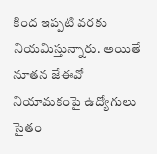కింద ఇప్పటి వరకు నియమిస్తున్నారు. అయితే నూతన జేఈవో నియామకంపై ఉద్యోగులు సైతం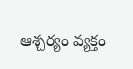ఆశ్చర్యం వ్యక్తం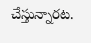చేస్తున్నారట.